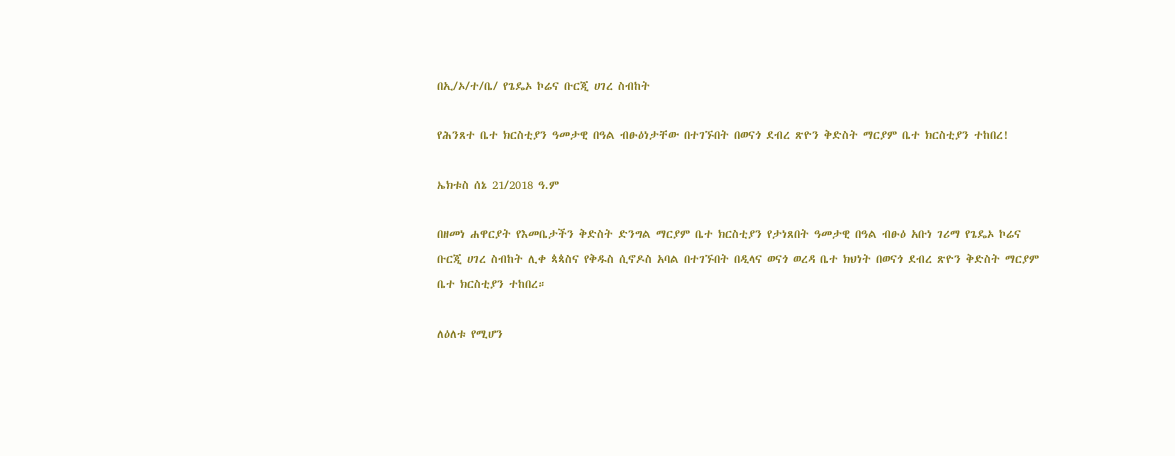በኢ/ኦ/ተ/ቤ/ የጌዴኦ ኮሬና ቡርጂ ሀገረ ስብከት

የሕንጸተ ቤተ ክርስቲያን ዓመታዊ በዓል ብፁዕነታቸው በተገኙበት በወናጎ ደብረ ጽዮን ቅድስት ማርያም ቤተ ክርስቲያን ተከበረ!

ኤክቱስ ሰኔ 21/2018 ዓ.ም

በዘመነ ሐዋርያት የእመቤታችን ቅድስት ድንግል ማርያም ቤተ ክርስቲያን የታነጸበት ዓመታዊ በዓል ብፁዕ አቡነ ገሪማ የጌዴኦ ኮሬና ቡርጂ ሀገረ ስብከት ሊቀ ጳጳስና የቅዱስ ሲኖዶስ አባል በተገኙበት በዲላና ወናጎ ወረዳ ቤተ ክህነት በወናጎ ደብረ ጽዮን ቅድስት ማርያም ቤተ ክርስቲያን ተከበረ።

ለዕለቱ የሚሆን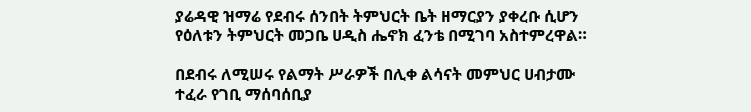ያሬዳዊ ዝማሬ የደብሩ ሰንበት ትምህርት ቤት ዘማርያን ያቀረቡ ሲሆን የዕለቱን ትምህርት መጋቤ ሀዲስ ሔኖክ ፈንቴ በሚገባ አስተምረዋል።

በደብሩ ለሚሠሩ የልማት ሥራዎች በሊቀ ልሳናት መምህር ሀብታሙ ተፈራ የገቢ ማሰባሰቢያ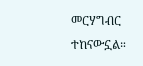መርሃግብር ተከናውኗል።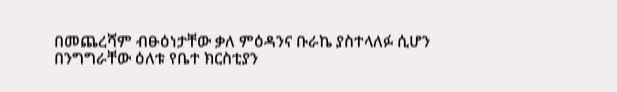በመጨረሻም ብፁዕነታቸው ቃለ ምዕዳንና ቡራኬ ያስተላለፉ ሲሆን በንግግራቸው ዕለቱ የቤተ ክርስቲያን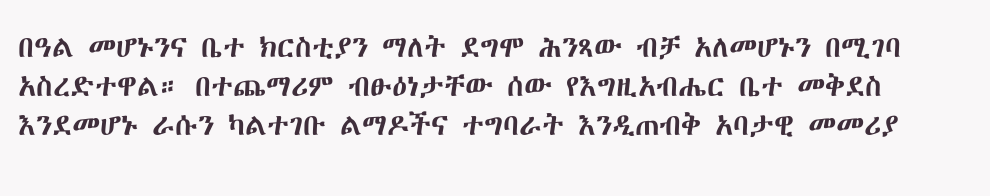በዓል መሆኑንና ቤተ ክርስቲያን ማለት ደግሞ ሕንጻው ብቻ አለመሆኑን በሚገባ አስረድተዋል። በተጨማሪም ብፁዕነታቸው ሰው የእግዚአብሔር ቤተ መቅደስ እንደመሆኑ ራሱን ካልተገቡ ልማዶችና ተግባራት እንዲጠብቅ አባታዊ መመሪያ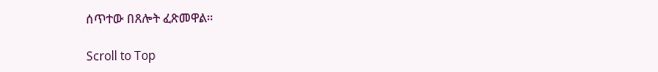ሰጥተው በጸሎት ፈጽመዋል።

Scroll to Top